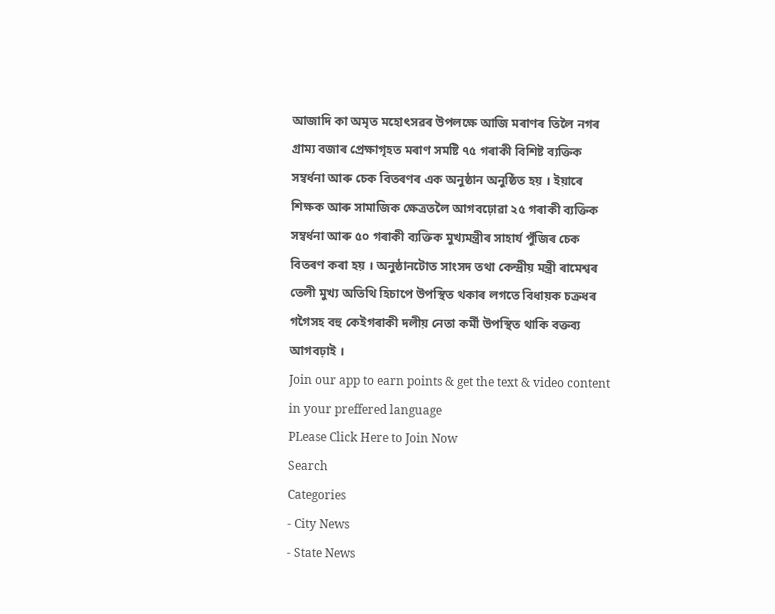আজাদি কা অমৃত মহোৎসৱৰ উপলক্ষে আজি মৰাণৰ তিলৈ নগৰ গ্ৰাম্য বজাৰ প্ৰেক্ষাগৃহত মৰাণ সমষ্টি ৭৫ গৰাকী বিশিষ্ট ব্যক্তিক সম্বৰ্ধনা আৰু চেক বিতৰণৰ এক অনুষ্ঠান অনুষ্ঠিত হয় । ইয়াৰে শিক্ষক আৰু সামাজিক ক্ষেত্ৰতলৈ আগবঢ়োৱা ২৫ গৰাকী ব্যক্তিক সম্বৰ্ধনা আৰু ৫০ গৰাকী ব্যক্তিক মুখ্যমন্ত্ৰীৰ সাহাৰ্য পুঁজিৰ চেক বিতৰণ কৰা হয় । অনুষ্ঠানটোত সাংসদ তথা কেন্দ্ৰীয় মন্ত্ৰী ৰামেশ্বৰ তেলী মুখ্য অতিথি হিচাপে উপস্থিত থকাৰ লগতে বিধায়ক চক্ৰধৰ গগৈসহ বহু কেইগৰাকী দলীয় নেতা কৰ্মী উপস্থিত থাকি বক্তব্য আগবঢ়াই ।
Join our app to earn points & get the text & video content in your preffered language
PLease Click Here to Join Now
Search
Categories
- City News
- State News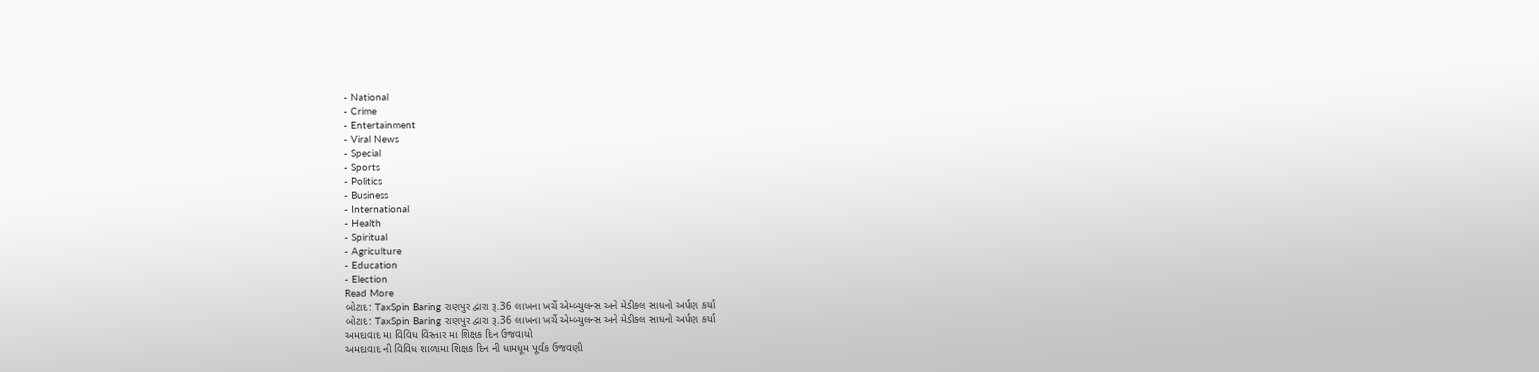- National
- Crime
- Entertainment
- Viral News
- Special
- Sports
- Politics
- Business
- International
- Health
- Spiritual
- Agriculture
- Education
- Election
Read More
બોટાદ: TaxSpin Baring રાણપુર દ્વારા રૂ.36 લાખના ખર્ચે એમ્બ્યુલન્સ અને મેડીકલ સાધનો અર્પણ કર્યા
બોટાદ: TaxSpin Baring રાણપુર દ્વારા રૂ.36 લાખના ખર્ચે એમ્બ્યુલન્સ અને મેડીકલ સાધનો અર્પણ કર્યા
અમદાવાદ મા વિવિધ વિસ્તાર મા શિક્ષક દિન ઉજવાયો
અમદાવાદ ની વિવિધ શાળામા શિક્ષક દિન ની ધામધૂમ પૂર્વક ઉજવણી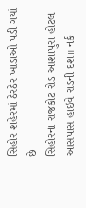સિહોર શહેરમાં ઠેરઠેર ખાડાઓ પડી ગયાં છે
સિહોરના રાજકોટ રોડ આશાપુરા હોટલ આસપાસ હાઇવે રાડની દશ॥ નર્ક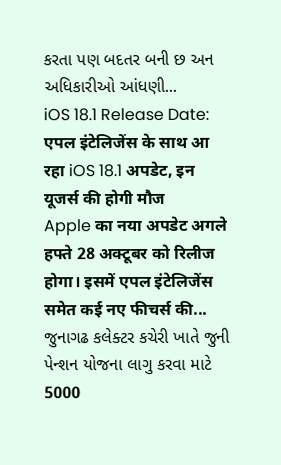કરતા પણ બદતર બની છ અન અધિકારીઓ આંધણી...
iOS 18.1 Release Date: एपल इंटेलिजेंस के साथ आ रहा iOS 18.1 अपडेट, इन यूजर्स की होगी मौज
Apple का नया अपडेट अगले हफ्ते 28 अक्टूबर को रिलीज होगा। इसमें एपल इंटेलिजेंस समेत कई नए फीचर्स की...
જુનાગઢ કલેક્ટર કચેરી ખાતે જુની પેન્શન યોજના લાગુ કરવા માટે 5000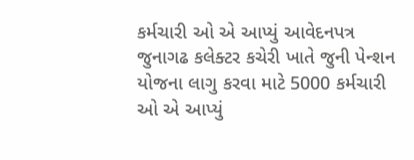કર્મચારી ઓ એ આપ્યું આવેદનપત્ર
જુનાગઢ કલેક્ટર કચેરી ખાતે જુની પેન્શન યોજના લાગુ કરવા માટે 5000 કર્મચારી ઓ એ આપ્યું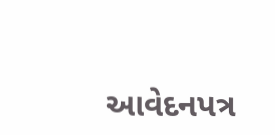આવેદનપત્ર